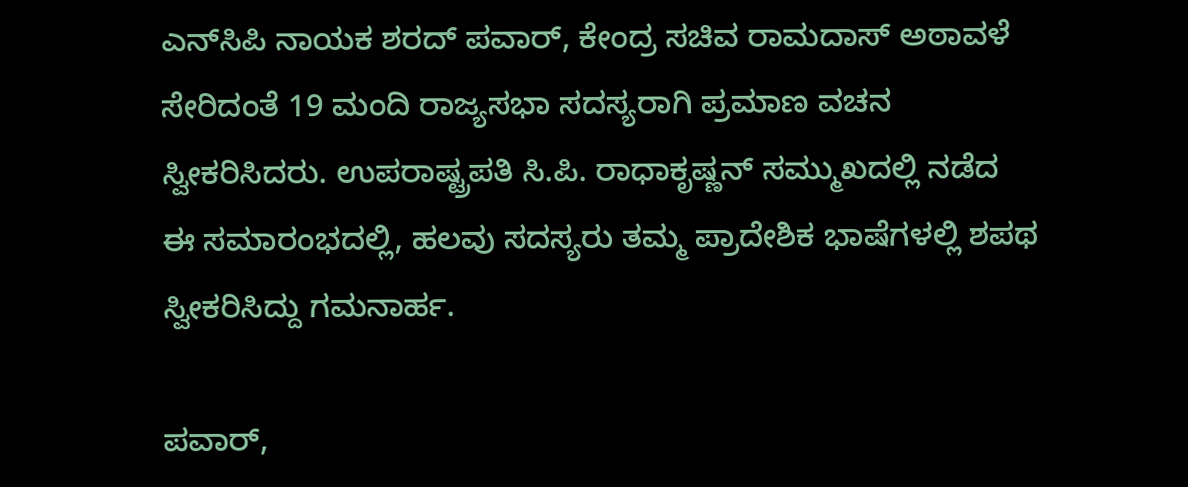ಎನ್‌ಸಿಪಿ ನಾಯಕ ಶರದ್ ಪವಾರ್, ಕೇಂದ್ರ ಸಚಿವ ರಾಮದಾಸ್ ಅಠಾವಳೆ ಸೇರಿದಂತೆ 19 ಮಂದಿ ರಾಜ್ಯಸಭಾ ಸದಸ್ಯರಾಗಿ ಪ್ರಮಾಣ ವಚನ ಸ್ವೀಕರಿಸಿದರು. ಉಪರಾಷ್ಟ್ರಪತಿ ಸಿ.ಪಿ. ರಾಧಾಕೃಷ್ಣನ್ ಸಮ್ಮುಖದಲ್ಲಿ ನಡೆದ ಈ ಸಮಾರಂಭದಲ್ಲಿ, ಹಲವು ಸದಸ್ಯರು ತಮ್ಮ ಪ್ರಾದೇಶಿಕ ಭಾಷೆಗಳಲ್ಲಿ ಶಪಥ ಸ್ವೀಕರಿಸಿದ್ದು ಗಮನಾರ್ಹ.

ಪವಾರ್‌,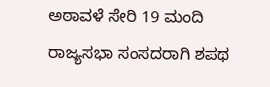ಅಠಾವಳೆ ಸೇರಿ 19 ಮಂದಿ ರಾಜ್ಯಸಭಾ ಸಂಸದರಾಗಿ ಶಪಥ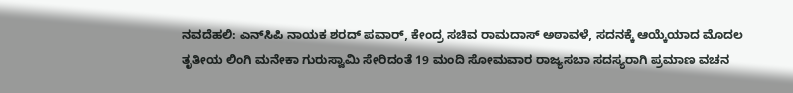ನವದೆಹಲಿ: ಎನ್‌ಸಿಪಿ ನಾಯಕ ಶರದ್ ಪವಾರ್‌, ಕೇಂದ್ರ ಸಚಿವ ರಾಮದಾಸ್‌ ಅಠಾವಳೆ, ಸದನಕ್ಕೆ ಆಯ್ಕೆಯಾದ ಮೊದಲ ತೃತೀಯ ಲಿಂಗಿ ಮನೇಕಾ ಗುರುಸ್ವಾಮಿ ಸೇರಿದಂತೆ 19 ಮಂದಿ ಸೋಮವಾರ ರಾಜ್ಯಸಬಾ ಸದಸ್ಯರಾಗಿ ಪ್ರಮಾಣ ವಚನ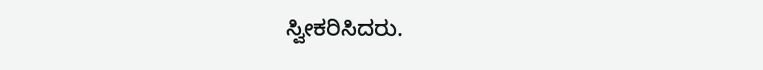ಸ್ವೀಕರಿಸಿದರು.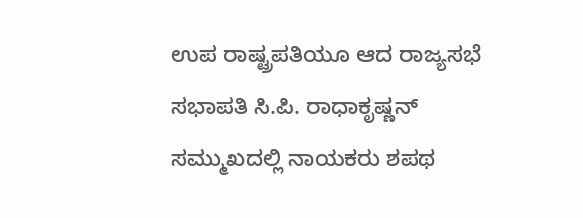ಉಪ ರಾಷ್ಟ್ರಪತಿಯೂ ಆದ ರಾಜ್ಯಸಭೆ ಸಭಾಪತಿ ಸಿ.ಪಿ. ರಾಧಾಕೃಷ್ಣನ್‌ ಸಮ್ಮುಖದಲ್ಲಿ ನಾಯಕರು ಶಪಥ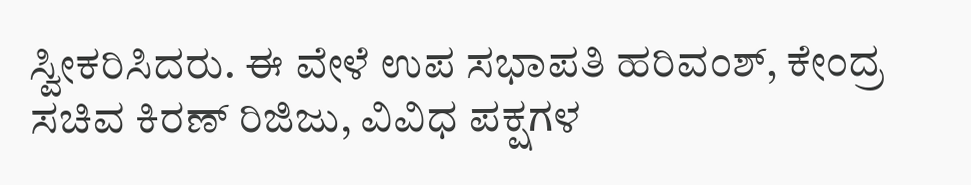ಸ್ವೀಕರಿಸಿದರು. ಈ ವೇಳೆ ಉಪ ಸಭಾಪತಿ ಹರಿವಂಶ್‌, ಕೇಂದ್ರ ಸಚಿವ ಕಿರಣ್‌ ರಿಜಿಜು, ವಿವಿಧ ಪಕ್ಷಗಳ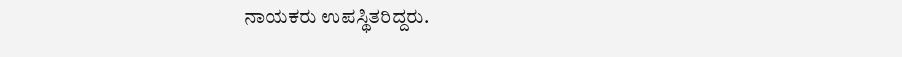ನಾಯಕರು ಉಪಸ್ಥಿತರಿದ್ದರು.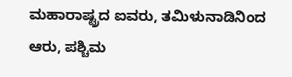ಮಹಾರಾಷ್ಟ್ರದ ಐವರು, ತಮಿಳುನಾಡಿನಿಂದ ಆರು, ಪಶ್ಚಿಮ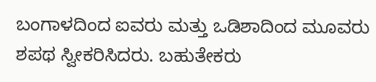ಬಂಗಾಳದಿಂದ ಐವರು ಮತ್ತು ಒಡಿಶಾದಿಂದ ಮೂವರು ಶಪಥ ಸ್ವೀಕರಿಸಿದರು. ಬಹುತೇಕರು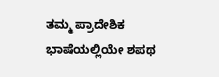ತಮ್ಮ ಪ್ರಾದೇಶಿಕ ಭಾಷೆಯಲ್ಲಿಯೇ ಶಪಥ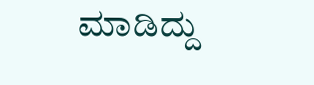ಮಾಡಿದ್ದು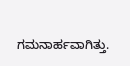ಗಮನಾರ್ಹವಾಗಿತ್ತು.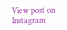View post on Instagram